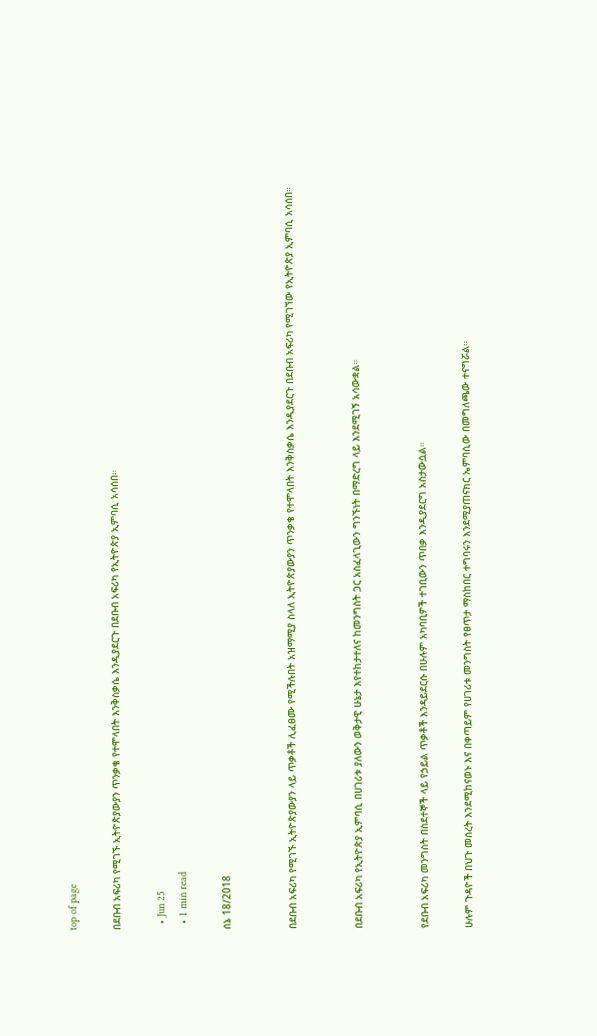top of page

በደቡብ አፍሪካ የሚገኙ ኢትዮጵያውያን ጥንቃቄ የተሞላበት እንቅስቃሴ እንዲያደርጉ በደቡብ አፍሪካ የኢትዮጵያ ኢምባሲ አሳሰበ።

  • Jun 25
  • 1 min read

ሰኔ 18/2018


በደቡብ አፍሪካ የሚገኙ ኢትዮጵያውያን ላይ ጥቃቶች ሊፈፀሙ የሚችሉበት አዝማሚያ ስላለ ኢትዮጵያውያን ጥንቃቄ የተሞላበት እንቅስቃሴ እንዲያደርጉ በደቡብ አፍሪካ የሚገኘው የኢትዮጵያ ኢምባሲ አሳሰበ።


በደቡብ አፍሪካ የኢትዮጵያ ኢምባሲ በሀገሪቱ ያለውን ወቅታዊ ሁኔታ እየተከታተለና ከመንግስት ጋር አስፈላጊውን ግንኙነት በማድረግ ላይ እንደሚገኝ አሳውቋል።


የደቡብ አፍሪካ መንግስት በስደተኞች ላይ የኃይል ጥቃቶች እንዳይደርሱ በሁሉም አካባቢዎች ተገቢውን ጥበቃ እንዲያደርግ አስታውሷል።

ሁሉም ጉዳዮች በህጉ መሰረት እንደሚከናወኑ እና በቀጣይም የሀገሪቱ መንግስት የፀጥታ ማስከበር ተግባሩን እንደሚያጠናክር ኤምባሲው በመግለጫው ተናግሯል።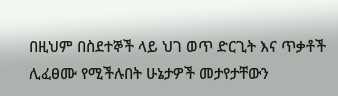በዚህም በስደተኞች ላይ ህገ ወጥ ድርጊት እና ጥቃቶች ሊፈፀሙ የሚችሉበት ሁኔታዎች መታየታቸውን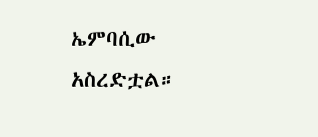ኤምባሲው አስረድቷል።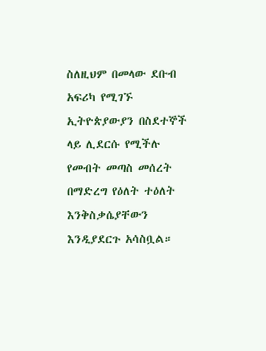ስለዚህም በመላው ደቡብ አፍሪካ የሚገኙ ኢትዮጵያውያን በስደተኞች ላይ ሊደርሱ የሚችሉ የመብት መጣስ መሰረት በማድረግ የዕለት ተዕለት እንቅስቃሴያቸውን እንዲያደርጉ አሳስቧል።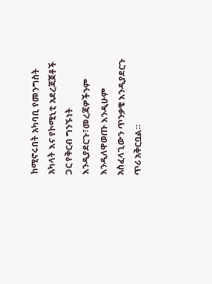ከሚኖሩበት አካባቢ የመንግስት አካላት እና የኮሚኒቲ አደረጃጀቶች ጋር የቅርብ ግንኙነት እንዲያደርጉ፣መረጃዎችንም እንዲለዋወጡ እንዲሁም አስፈላጊውን ጥንቃቄ እንዲያደርጉ ጥሪ አቅርቧል።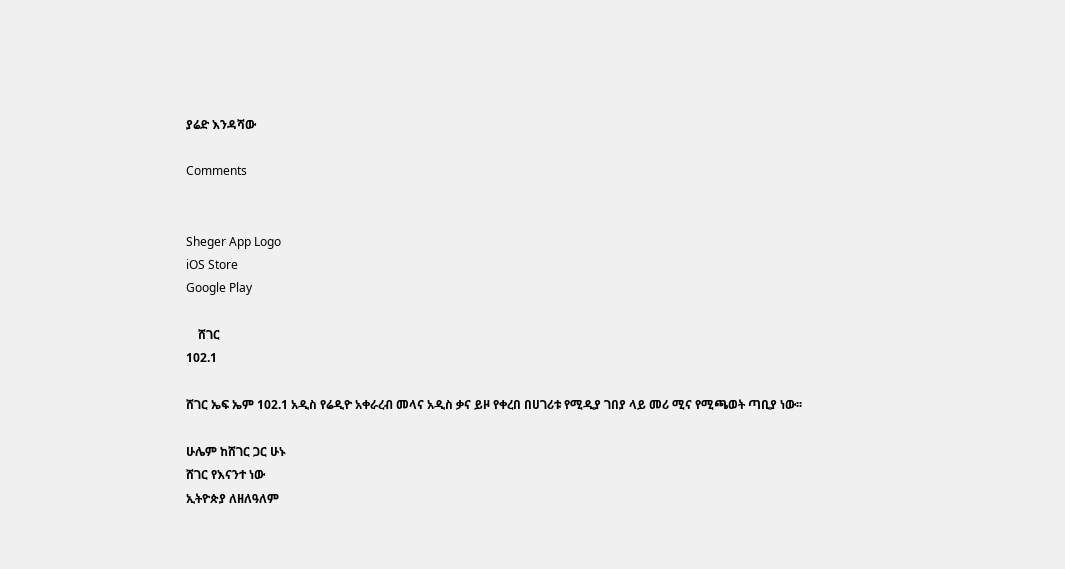ያሬድ እንዳሻው

Comments


Sheger App Logo
iOS Store
Google Play

    ሸገር
102.1

ሸገር ኤፍ ኤም 102.1 አዲስ የሬዲዮ አቀራረብ መላና አዲስ ቃና ይዞ የቀረበ በሀገሪቱ የሚዲያ ገበያ ላይ መሪ ሚና የሚጫወት ጣቢያ ነው፡፡

ሁሌም ከሸገር ጋር ሁኑ
ሸገር የእናንተ ነው
ኢትዮጵያ ለዘለዓለም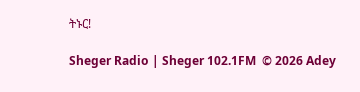ትኑር!

Sheger Radio | Sheger 102.1FM  © 2026 Adey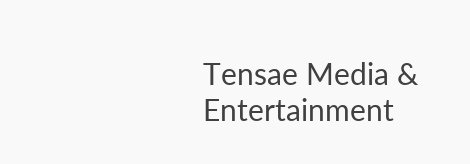Tensae Media & Entertainment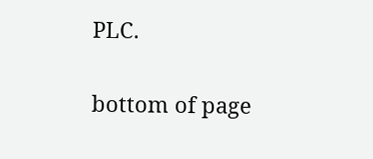PLC.

bottom of page